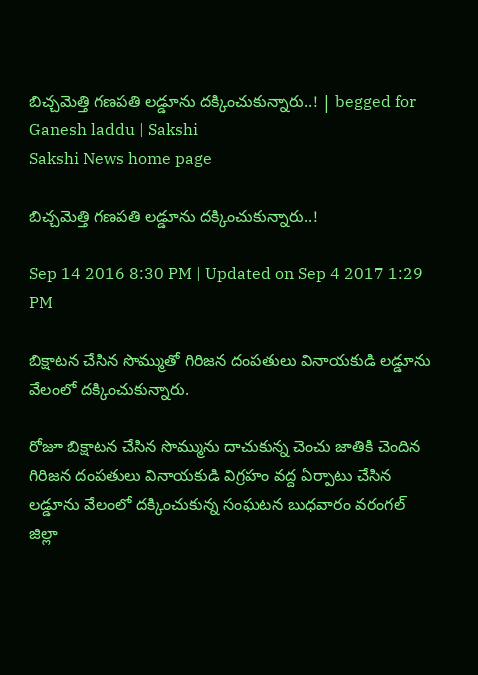బిచ్చమెత్తి గణపతి లడ్డూను దక్కించుకున్నారు..! | begged for Ganesh laddu | Sakshi
Sakshi News home page

బిచ్చమెత్తి గణపతి లడ్డూను దక్కించుకున్నారు..!

Sep 14 2016 8:30 PM | Updated on Sep 4 2017 1:29 PM

బిక్షాటన చేసిన సొమ్ముతో గిరిజన దంపతులు వినాయకుడి లడ్డూను వేలంలో దక్కించుకున్నారు.

రోజూ బిక్షాటన చేసిన సొమ్మును దాచుకున్న చెంచు జాతికి చెందిన గిరిజన దంపతులు వినాయకుడి విగ్రహం వద్ద ఏర్పాటు చేసిన లడ్డూను వేలంలో దక్కించుకున్న సంఘటన బుధవారం వరంగల్ జిల్లా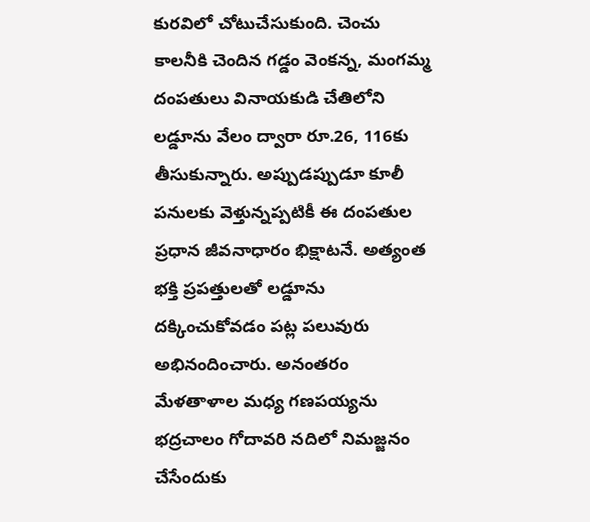కురవిలో చోటుచేసుకుంది. చెంచు కాలనీకి చెందిన గడ్డం వెంకన్న, మంగమ్మ దంపతులు వినాయకుడి చేతిలోని లడ్డూను వేలం ద్వారా రూ.26, 116కు తీసుకున్నారు. అప్పుడప్పుడూ కూలీ పనులకు వెళ్తున్నప్పటికీ ఈ దంపతుల ప్రధాన జీవనాధారం భిక్షాటనే. అత్యంత భక్తి ప్రపత్తులతో లడ్డూను దక్కించుకోవడం పట్ల పలువురు అభినందించారు. అనంతరం మేళతాళాల మధ్య గణపయ్యను భద్రచాలం గోదావరి నదిలో నిమజ్జనం చేసేందుకు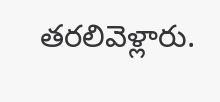తరలివెళ్లారు.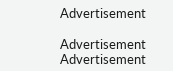Advertisement

Advertisement
Advertisement